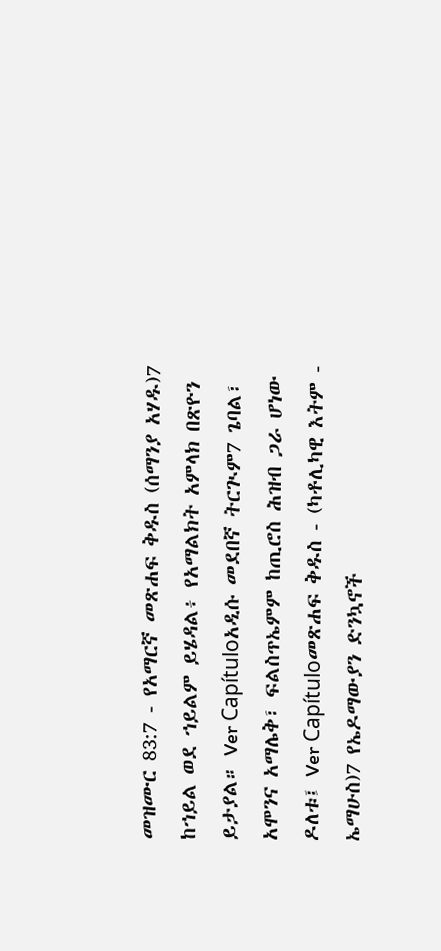መዝሙር 83:7 - የአማርኛ መጽሐፍ ቅዱስ (ሰማንያ አሃዱ)7 ከኀይል ወደ ኀይልም ይሄዳል፥ የአማልክት አምላክ በጽዮን ይታያል። Ver Capítuloአዲሱ መደበኛ ትርጒም7 ጌባል፣ አሞንና አማሌቅ፣ ፍልስጥኤምም ከጢሮስ ሕዝብ ጋራ ሆነው ዶለቱ፤ Ver Capítuloመጽሐፍ ቅዱስ - (ካቶሊካዊ እትም - ኤማሁስ)7 የኤዶማውያን ድንኳኖች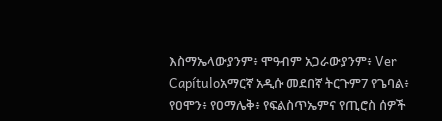እስማኤላውያንም፥ ሞዓብም አጋራውያንም፥ Ver Capítuloአማርኛ አዲሱ መደበኛ ትርጉም7 የጌባል፥ የዐሞን፥ የዐማሌቅ፥ የፍልስጥኤምና የጢሮስ ሰዎች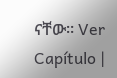ናቸው። Ver Capítulo |